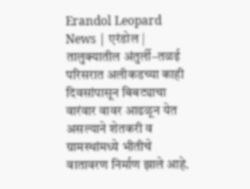Erandol Leopard News | एरंडोल | तालुक्यातील अंतुर्ली–तळई परिसरात अलीकडच्या काही दिवसांपासून बिबट्याचा वारंवार वावर आढळून येत असल्याने शेतकरी व ग्रामस्थांमध्ये भीतीचे वातावरण निर्माण झाले आहे.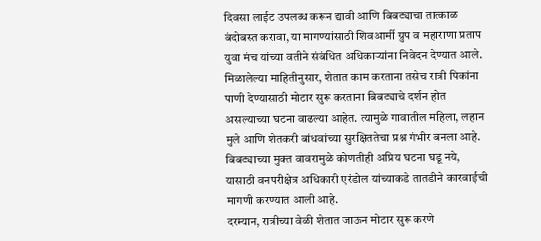दिवसा लाईट उपलब्ध करून द्यावी आणि बिबट्याचा तात्काळ बंदोबस्त करावा, या मागण्यांसाठी शिवआर्मी ग्रुप व महाराणा प्रताप युवा मंच यांच्या वतीने संबंधित अधिकाऱ्यांना निवेदन देण्यात आले.
मिळालेल्या माहितीनुसार, शेतात काम करताना तसेच रात्री पिकांना पाणी देण्यासाठी मोटार सुरू करताना बिबट्याचे दर्शन होत असल्याच्या घटना वाढल्या आहेत. त्यामुळे गावातील महिला, लहान मुले आणि शेतकरी बांधवांच्या सुरक्षिततेचा प्रश्न गंभीर बनला आहे. बिबट्याच्या मुक्त वावरामुळे कोणतीही अप्रिय घटना घडू नये, यासाठी वनपरीक्षेत्र अधिकारी एरंडोल यांच्याकडे तातडीने कारवाईची मागणी करण्यात आली आहे.
दरम्यान, रात्रीच्या वेळी शेतात जाऊन मोटार सुरू करणे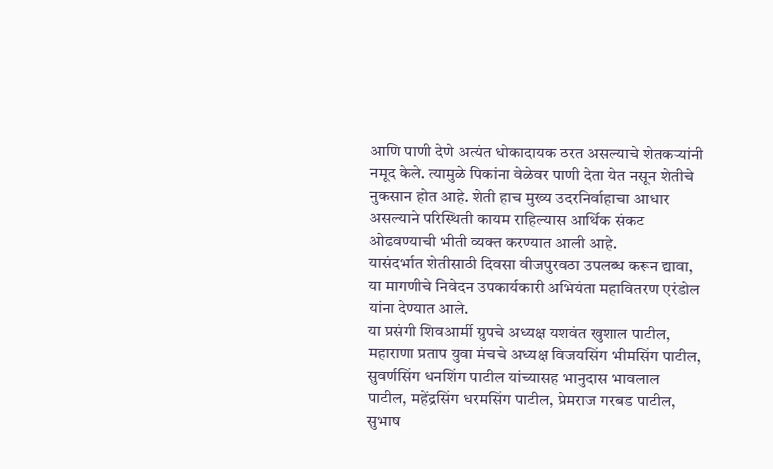आणि पाणी देणे अत्यंत धोकादायक ठरत असल्याचे शेतकऱ्यांनी नमूद केले. त्यामुळे पिकांना वेळेवर पाणी देता येत नसून शेतीचे नुकसान होत आहे. शेती हाच मुख्य उदरनिर्वाहाचा आधार असल्याने परिस्थिती कायम राहिल्यास आर्थिक संकट ओढवण्याची भीती व्यक्त करण्यात आली आहे.
यासंदर्भात शेतीसाठी दिवसा वीजपुरवठा उपलब्ध करून द्यावा, या मागणीचे निवेदन उपकार्यकारी अभियंता महावितरण एरंडोल यांना देण्यात आले.
या प्रसंगी शिवआर्मी ग्रुपचे अध्यक्ष यशवंत खुशाल पाटील, महाराणा प्रताप युवा मंचचे अध्यक्ष विजयसिंग भीमसिंग पाटील, सुवर्णसिंग धनशिंग पाटील यांच्यासह भानुदास भावलाल पाटील, महेंद्रसिंग धरमसिंग पाटील, प्रेमराज गरबड पाटील, सुभाष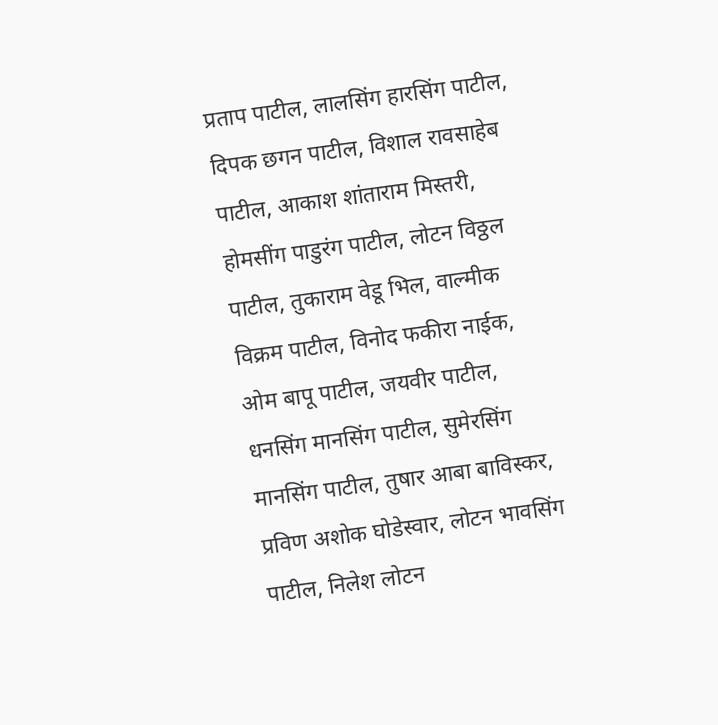प्रताप पाटील, लालसिंग हारसिंग पाटील, दिपक छगन पाटील, विशाल रावसाहेब पाटील, आकाश शांताराम मिस्तरी, होमसींग पाडुरंग पाटील, लोटन विठ्ठल पाटील, तुकाराम वेडू भिल, वाल्मीक विक्रम पाटील, विनोद फकीरा नाईक, ओम बापू पाटील, जयवीर पाटील, धनसिंग मानसिंग पाटील, सुमेरसिंग मानसिंग पाटील, तुषार आबा बाविस्कर, प्रविण अशोक घोडेस्वार, लोटन भावसिंग पाटील, निलेश लोटन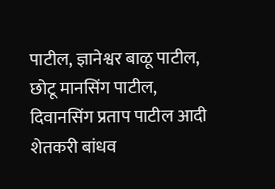पाटील, ज्ञानेश्वर बाळू पाटील, छोटू मानसिंग पाटील, दिवानसिंग प्रताप पाटील आदी शेतकरी बांधव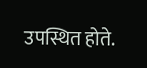उपस्थित होते.